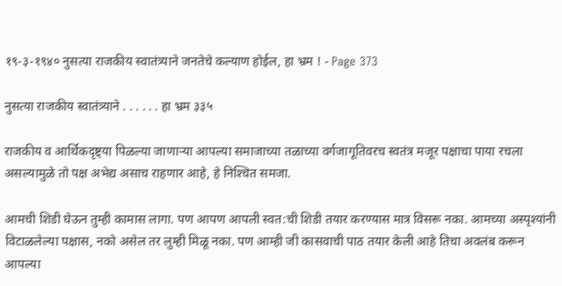१९-३-१९४० नुसत्या राजकीय स्वातंत्र्याने जनतेचे कल्याण होईल, हा भ्रम ! - Page 373

नुसत्या राजकीय स्वातंत्र्याने . . . . . . हा भ्रम ३३५

राजकीय व आर्थिकदृष्ट्या पिळल्या जाणाऱ्या आपल्या समाजाच्या तळाच्या वर्गजागूतिवरच स्वतंत्र मजूर पक्षाचा पाया रचला असल्यामुळे तो पक्ष अभेद्य असाच राहणार आहे, हे निश्‍चित समजा.

आमची शिडी घेऊन तुम्ही कामास लागा. पण आपण आपली स्वत:ची शिडी तयार करण्यास मात्र विसरू नका. आमच्या अस्पृश्यांनी विटाळलेल्या पक्षास, नको असेल तर लुम्ही मिळू नका. पण आम्ही जी कासवाची पाठ तयार केली आहे तिचा अवलंब करून आपल्या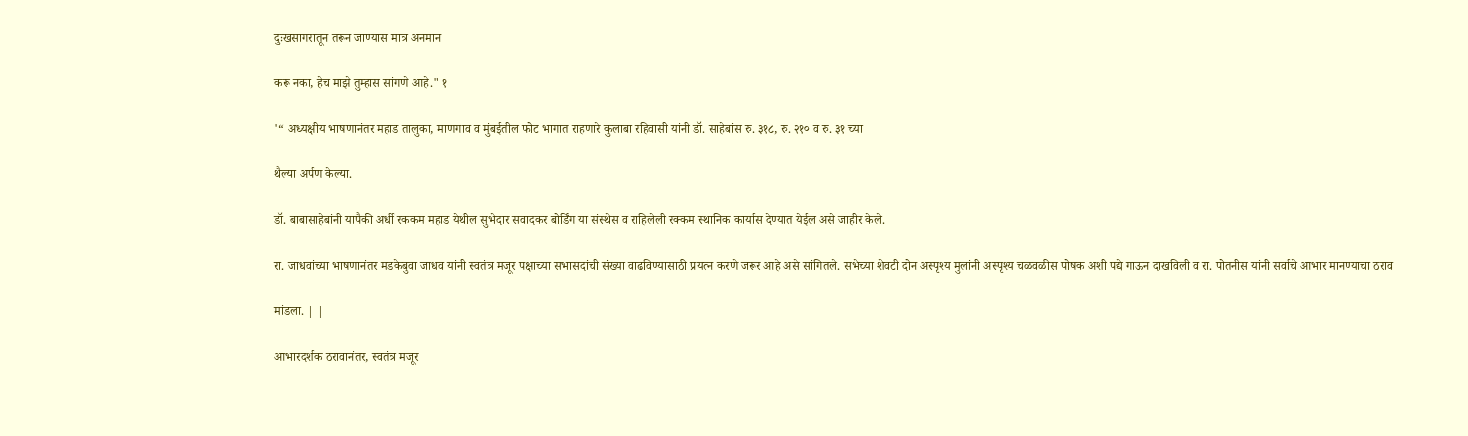दुःखसागरातून तरून जाण्यास मात्र अनमान

करू नका, हेच माझे तुम्हास सांगणे आहे." १

'“ अध्यक्षीय भाषणानंतर महाड तालुका, माणगाव व मुंबईतील फोट भागात राहणारे कुलाबा रहिवासी यांनी डॉ. साहेबांस रु. ३१८, रु. २१० व रु. ३१ च्या

थैल्या अर्पण केल्या.

डॉ. बाबासाहेबांनी यापैकी अर्धी रककम महाड येथील सुभेदार सवादकर बोर्डिंग या संस्थेस व राहिलेली रक्कम स्थानिक कार्यास देण्यात येईल असे जाहीर केले.

रा. जाधवांच्या भाषणानंतर मडकेबुवा जाधव यांनी स्वतंत्र मजूर पक्षाच्या सभासदांची संख्या वाढविण्यासाठी प्रयत्न करणे जरूर आहे असे सांगितले. सभेच्या शेवटी दोन अस्पृश्य मुलांनी अस्पृश्य चळवळीस पोषक अशी पद्ये गाऊन दाखविली व रा. पोतनीस यांनी सर्वाचे आभार मानण्याचा ठराव

मांडला. | |

आभारदर्शक ठरावानंतर, स्वतंत्र मजूर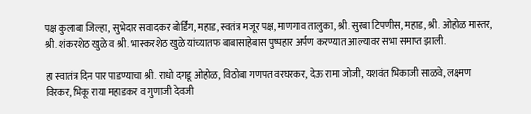पक्ष कुलाबा जिल्हा, सुभेदार सवादकर बोर्डिंग, महाड, स्वतंत्र मजूर पक्ष, माणगाव तालुका, श्री. सुरबा टिपणीस, महाड, श्री. ओहोळ मास्तर, श्री. शंकरशेठ खुळे व श्री. भास्करशेठ खुळे यांच्यातफ बाबासाहेबास पुष्पहार अर्पण करण्यात आल्यावर सभा समाप्त झाली.

हा स्वातंत्र दिन पार पाडण्याचा श्री. राधो दगडू ओहोळ, विठोबा गणपत वरघरकर, देऊ रामा जोजी, यशवंत भिकाजी साळवे, लक्ष्मण विरकर, भिकू राया महाडकर व गुणाजी देवजी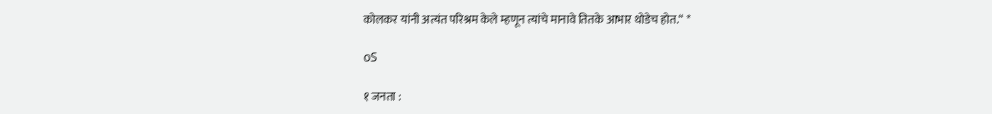कोलकर यांनी अत्यंत परिश्रम केले म्हणून त्यांचे मानावे तितके आभार थोडेच होत.“ *

oS

१ जनता :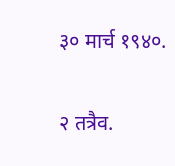३० मार्च १९४०.

२ तत्रैव.